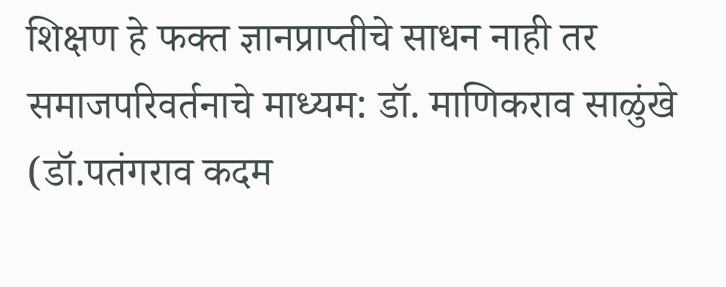शिक्षण हे फक्त ज्ञानप्राप्तीचे साधन नाही तर समाजपरिवर्तनाचे माध्यम: डॉ. माणिकराव साळुंखे (डॉ.पतंगराव कदम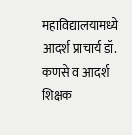महाविद्यालयामध्ये आदर्श प्राचार्य डॉ. कणसे व आदर्श शिक्षक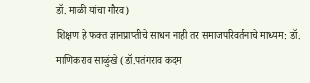डॉ. माळी यांचा गौरव)
शिक्षण हे फक्त ज्ञानप्राप्तीचे साधन नाही तर समाजपरिवर्तनाचे माध्यम: डॉ. माणिकराव साळुंखे (डॉ.पतंगराव कदम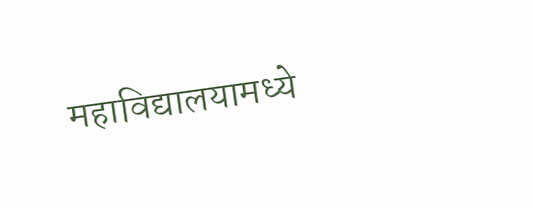महाविद्यालयामध्ये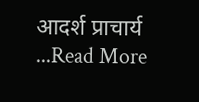आदर्श प्राचार्य ...Read More